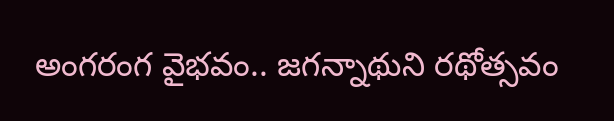అంగరంగ వైభవం.. జగన్నాథుని రథోత్సవం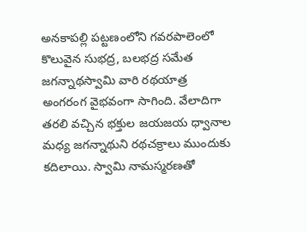అనకాపల్లి పట్టణంలోని గవరపాలెంలో కొలువైన సుభద్ర, బలభద్ర సమేత జగన్నాథస్వామి వారి రథయాత్ర అంగరంగ వైభవంగా సాగింది. వేలాదిగా తరలి వచ్చిన భక్తుల జయజయ ధ్వానాల మధ్య జగన్నాథుని రథచక్రాలు ముందుకు కదిలాయి. స్వామి నామస్మరణతో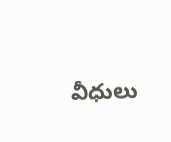వీధులు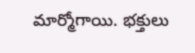మార్మోగాయి. భక్తులు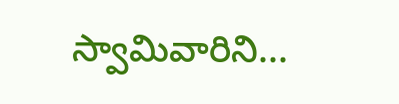స్వామివారిని...